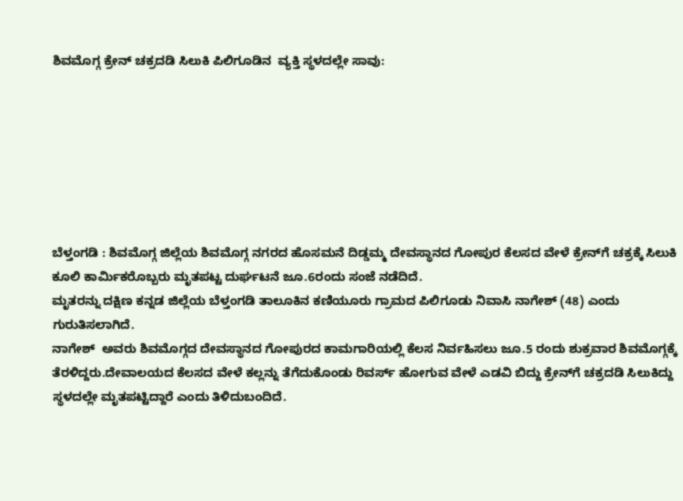ಶಿವಮೊಗ್ಗ ಕ್ರೇನ್ ಚಕ್ರದಡಿ ಸಿಲುಕಿ ಪಿಲಿಗೂಡಿನ  ವ್ಯಕ್ತಿ ಸ್ಥಳದಲ್ಲೇ ಸಾವು:







ಬೆಳ್ತಂಗಡಿ : ಶಿವಮೊಗ್ಗ ಜಿಲ್ಲೆಯ ಶಿವಮೊಗ್ಗ ನಗರದ ಹೊಸಮನೆ ದಿಡ್ಡಮ್ಮ ದೇವಸ್ಥಾನದ ಗೋಪುರ ಕೆಲಸದ ವೇಳೆ ಕ್ರೇನ್‌ಗೆ ಚಕ್ರಕ್ಕೆ ಸಿಲುಕಿ ಕೂಲಿ ಕಾರ್ಮಿಕರೊಬ್ಬರು ಮೃತಪಟ್ಟ ದುರ್ಘಟನೆ ಜೂ.6ರಂದು ಸಂಜೆ ನಡೆದಿದೆ.
ಮೃತರನ್ನು ದಕ್ಷಿಣ ಕನ್ನಡ ಜಿಲ್ಲೆಯ ಬೆಳ್ತಂಗಡಿ ತಾಲೂಕಿನ ಕಣಿಯೂರು ಗ್ರಾಮದ ಪಿಲಿಗೂಡು ನಿವಾಸಿ ನಾಗೇಶ್ (48) ಎಂದು ಗುರುತಿಸಲಾಗಿದೆ.
ನಾಗೇಶ್  ಅವರು ಶಿವಮೊಗ್ಗದ ದೇವಸ್ಥಾನದ ಗೋಪುರದ ಕಾಮಗಾರಿಯಲ್ಲಿ ಕೆಲಸ ನಿರ್ವಹಿಸಲು ಜೂ.5 ರಂದು ಶುಕ್ರವಾರ ಶಿವಮೊಗ್ಗಕ್ಕೆ ತೆರಳಿದ್ದರು.ದೇವಾಲಯದ ಕೆಲಸದ ವೇಳೆ ಕಲ್ಲನ್ನು ತೆಗೆದುಕೊಂಡು ರಿವರ್ಸ್ ಹೋಗುವ ವೇಳೆ ಎಡವಿ ಬಿದ್ದು ಕ್ರೇನ್‌ಗೆ ಚಕ್ರದಡಿ ಸಿಲುಕಿದ್ದು ಸ್ಥಳದಲ್ಲೇ ಮೃತಪಟ್ಟಿದ್ದಾರೆ ಎಂದು ತಿಳಿದುಬಂದಿದೆ.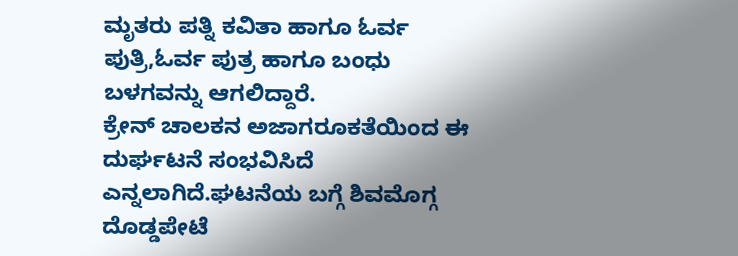ಮೃತರು ಪತ್ನಿ ಕವಿತಾ ಹಾಗೂ ಓರ್ವ ಪುತ್ರಿ,ಓರ್ವ ಪುತ್ರ ಹಾಗೂ ಬಂಧು ಬಳಗವನ್ನು ಆಗಲಿದ್ದಾರೆ.
ಕ್ರೇನ್ ಚಾಲಕನ ಅಜಾಗರೂಕತೆಯಿಂದ ಈ ದುರ್ಘಟನೆ ಸಂಭವಿಸಿದೆ ಎನ್ನಲಾಗಿದೆ.ಘಟನೆಯ ಬಗ್ಗೆ ಶಿವಮೊಗ್ಗ ದೊಡ್ಡಪೇಟೆ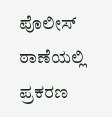ಪೊಲೀಸ್ ಠಾಣೆಯಲ್ಲಿ ಪ್ರಕರಣ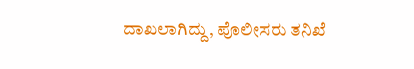ದಾಖಲಾಗಿದ್ದು, ಪೊಲೀಸರು ತನಿಖೆ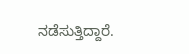ನಡೆಸುತ್ತಿದ್ದಾರೆ.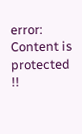error: Content is protected !!